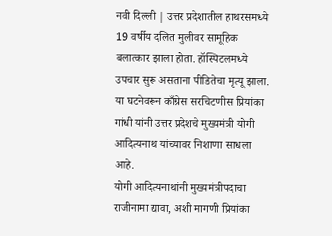नवी दिल्ली | उत्तर प्रदेशातील हाथरसमध्ये 19 वर्षीय दलित मुलीवर सामूहिक बलात्कार झाला होता. हॉस्पिटलमध्ये उपचार सुरू असताना पीडितेचा मृत्यू झाला. या घटनेवरून काँग्रेस सरचिटणीस प्रियांका गांधी यांनी उत्तर प्रदेशचे मुख्यमंत्री योगी आदित्यनाथ यांच्यावर निशाणा साधला आहे.
योगी आदित्यनाथांनी मुख्यमंत्रीपदाचा राजीनामा द्यावा, अशी मागणी प्रियांका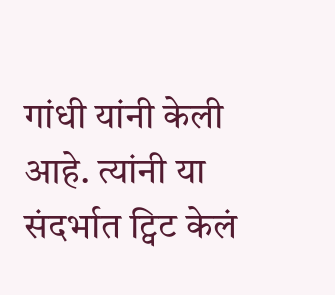गांधी यांनी केली आहे. त्यांनी या संदर्भात ट्विट केलं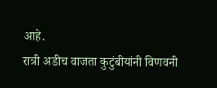आहे.
रात्री अडीच वाजता कुटुंबीयांनी विणवनी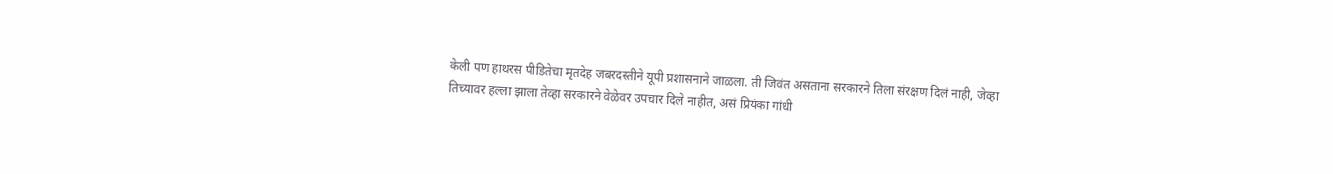केली पण हाथरस पीडितेचा मृतदेह जबरदस्तीने यूपी प्रशासनाने जाळला. ती जिवंत असताना सरकारने तिला संरक्षण दिलं नाही, जेव्हा तिच्यावर हल्ला झाला तेव्हा सरकारने वेळेवर उपचार दिले नाहीत, असं प्रियंका गांधी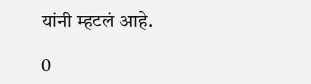यांनी म्हटलं आहे.

0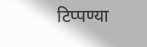टिप्पण्या